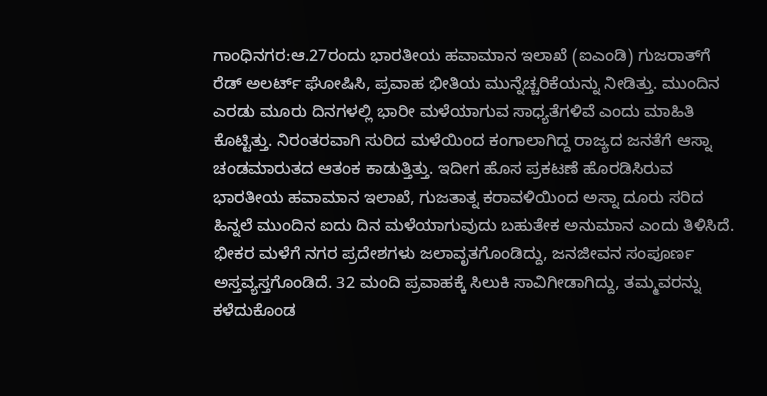ಗಾಂಧಿನಗರ:ಆ.27ರಂದು ಭಾರತೀಯ ಹವಾಮಾನ ಇಲಾಖೆ (ಐಎಂಡಿ) ಗುಜರಾತ್‌ಗೆ ರೆಡ್ ಅಲರ್ಟ್ ಘೋಷಿಸಿ, ಪ್ರವಾಹ ಭೀತಿಯ ಮುನ್ನೆಚ್ಚರಿಕೆಯನ್ನು ನೀಡಿತ್ತು. ಮುಂದಿನ ಎರಡು ಮೂರು ದಿನಗಳಲ್ಲಿ ಭಾರೀ ಮಳೆಯಾಗುವ ಸಾಧ್ಯತೆಗಳಿವೆ ಎಂದು ಮಾಹಿತಿ ಕೊಟ್ಟಿತ್ತು. ನಿರಂತರವಾಗಿ ಸುರಿದ ಮಳೆಯಿಂದ ಕಂಗಾಲಾಗಿದ್ದ ರಾಜ್ಯದ ಜನತೆಗೆ ಆಸ್ನಾ ಚಂಡಮಾರುತದ ಆತಂಕ ಕಾಡುತ್ತಿತ್ತು. ಇದೀಗ ಹೊಸ ಪ್ರಕಟಣೆ ಹೊರಡಿಸಿರುವ ಭಾರತೀಯ ಹವಾಮಾನ ಇಲಾಖೆ, ಗುಜತಾತ್ನ ಕರಾವಳಿಯಿಂದ ಅಸ್ನಾ ದೂರು ಸರಿದ ಹಿನ್ನಲೆ ಮುಂದಿನ ಐದು ದಿನ ಮಳೆಯಾಗುವುದು ಬಹುತೇಕ ಅನುಮಾನ ಎಂದು ತಿಳಿಸಿದೆ. ಭೀಕರ ಮಳೆಗೆ ನಗರ ಪ್ರದೇಶಗಳು ಜಲಾವೃತಗೊಂಡಿದ್ದು, ಜನಜೀವನ ಸಂಪೂರ್ಣ ಅಸ್ತವ್ಯಸ್ತಗೊಂಡಿದೆ. 32 ಮಂದಿ ಪ್ರವಾಹಕ್ಕೆ ಸಿಲುಕಿ ಸಾವಿಗೀಡಾಗಿದ್ದು, ತಮ್ಮವರನ್ನು ಕಳೆದುಕೊಂಡ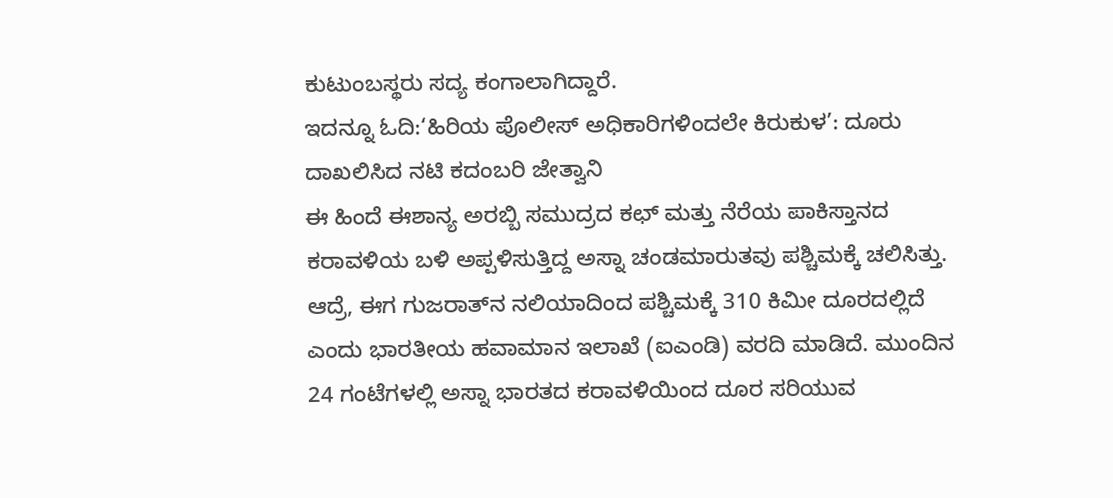ಕುಟುಂಬಸ್ಥರು ಸದ್ಯ ಕಂಗಾಲಾಗಿದ್ದಾರೆ.
ಇದನ್ನೂ ಓದಿ:‘ಹಿರಿಯ ಪೊಲೀಸ್ ಅಧಿಕಾರಿಗಳಿಂದಲೇ ಕಿರುಕುಳ’: ದೂರು ದಾಖಲಿಸಿದ ನಟಿ ಕದಂಬರಿ ಜೇತ್ವಾನಿ
ಈ ಹಿಂದೆ ಈಶಾನ್ಯ ಅರಬ್ಬಿ ಸಮುದ್ರದ ಕಛ್ ಮತ್ತು ನೆರೆಯ ಪಾಕಿಸ್ತಾನದ ಕರಾವಳಿಯ ಬಳಿ ಅಪ್ಪಳಿಸುತ್ತಿದ್ದ ಅಸ್ನಾ ಚಂಡಮಾರುತವು ಪಶ್ಚಿಮಕ್ಕೆ ಚಲಿಸಿತ್ತು. ಆದ್ರೆ, ಈಗ ಗುಜರಾತ್‌ನ ನಲಿಯಾದಿಂದ ಪಶ್ಚಿಮಕ್ಕೆ 310 ಕಿಮೀ ದೂರದಲ್ಲಿದೆ ಎಂದು ಭಾರತೀಯ ಹವಾಮಾನ ಇಲಾಖೆ (ಐಎಂಡಿ) ವರದಿ ಮಾಡಿದೆ. ಮುಂದಿನ 24 ಗಂಟೆಗಳಲ್ಲಿ ಅಸ್ನಾ ಭಾರತದ ಕರಾವಳಿಯಿಂದ ದೂರ ಸರಿಯುವ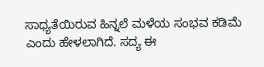ಸಾಧ್ಯತೆಯಿರುವ ಹಿನ್ನಲೆ ಮಳೆಯ ಸಂಭವ ಕಡಿಮೆ ಎಂದು ಹೇಳಲಾಗಿದೆ. ಸದ್ಯ ಈ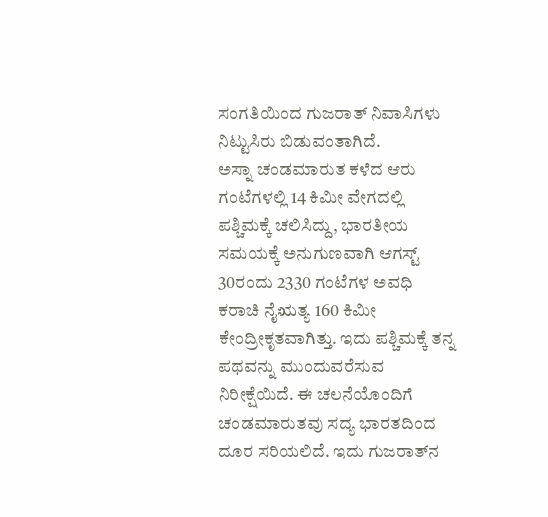ಸಂಗತಿಯಿಂದ ಗುಜರಾತ್ ನಿವಾಸಿಗಳು ನಿಟ್ಟುಸಿರು ಬಿಡುವಂತಾಗಿದೆ.
ಅಸ್ನಾ ಚಂಡಮಾರುತ ಕಳೆದ ಆರು ಗಂಟೆಗಳಲ್ಲಿ 14 ಕಿಮೀ ವೇಗದಲ್ಲಿ ಪಶ್ಚಿಮಕ್ಕೆ ಚಲಿಸಿದ್ದು, ಭಾರತೀಯ ಸಮಯಕ್ಕೆ ಅನುಗುಣವಾಗಿ ಆಗಸ್ಟ್ 30ರಂದು 2330 ಗಂಟೆಗಳ ಅವಧಿ ಕರಾಚಿ ನೈಋತ್ಯ 160 ಕಿಮೀ ಕೇಂದ್ರೀಕೃತವಾಗಿತ್ತು. ಇದು ಪಶ್ಚಿಮಕ್ಕೆ ತನ್ನ ಪಥವನ್ನು ಮುಂದುವರೆಸುವ ನಿರೀಕ್ಷೆಯಿದೆ. ಈ ಚಲನೆಯೊಂದಿಗೆ ಚಂಡಮಾರುತವು ಸದ್ಯ ಭಾರತದಿಂದ ದೂರ ಸರಿಯಲಿದೆ. ಇದು ಗುಜರಾತ್‌ನ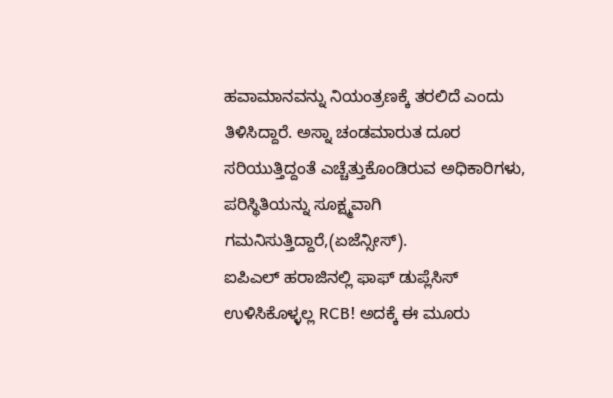ಹವಾಮಾನವನ್ನು ನಿಯಂತ್ರಣಕ್ಕೆ ತರಲಿದೆ ಎಂದು ತಿಳಿಸಿದ್ದಾರೆ. ಅಸ್ನಾ ಚಂಡಮಾರುತ ದೂರ ಸರಿಯುತ್ತಿದ್ದಂತೆ ಎಚ್ಚೆತ್ತುಕೊಂಡಿರುವ ಅಧಿಕಾರಿಗಳು, ಪರಿಸ್ಥಿತಿಯನ್ನು ಸೂಕ್ಷ್ಮವಾಗಿ ಗಮನಿಸುತ್ತಿದ್ದಾರೆ,(ಏಜೆನ್ಸೀಸ್).
ಐಪಿಎಲ್ ಹರಾಜಿನಲ್ಲಿ ಫಾಫ್ ಡುಪ್ಲೆಸಿಸ್ ಉಳಿಸಿಕೊಳ್ಳಲ್ಲ RCB! ಅದಕ್ಕೆ ಈ ಮೂರು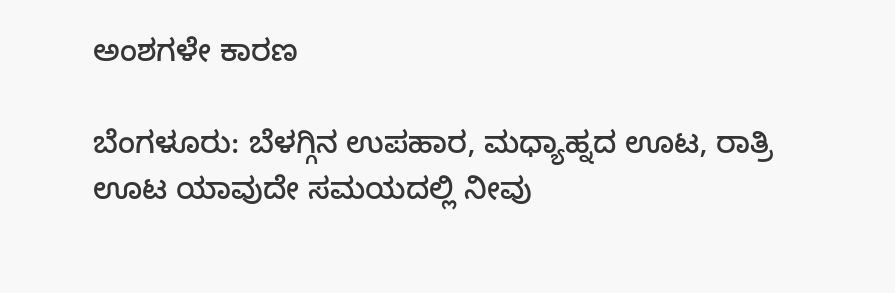ಅಂಶಗಳೇ ಕಾರಣ

ಬೆಂಗಳೂರು: ಬೆಳಗ್ಗಿನ ಉಪಹಾರ, ಮಧ್ಯಾಹ್ನದ ಊಟ, ರಾತ್ರಿ ಊಟ ಯಾವುದೇ ಸಮಯದಲ್ಲಿ ನೀವು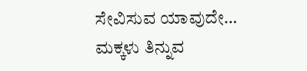ಸೇವಿಸುವ ಯಾವುದೇ…
ಮಕ್ಕಳು ತಿನ್ನುವ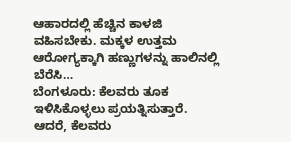ಆಹಾರದಲ್ಲಿ ಹೆಚ್ಚಿನ ಕಾಳಜಿ ವಹಿಸಬೇಕು. ಮಕ್ಕಳ ಉತ್ತಮ ಆರೋಗ್ಯಕ್ಕಾಗಿ ಹಣ್ಣುಗಳನ್ನು ಹಾಲಿನಲ್ಲಿ ಬೆರೆಸಿ…
ಬೆಂಗಳೂರು: ಕೆಲವರು ತೂಕ ಇಳಿಸಿಕೊಳ್ಳಲು ಪ್ರಯತ್ನಿಸುತ್ತಾರೆ. ಆದರೆ, ಕೆಲವರು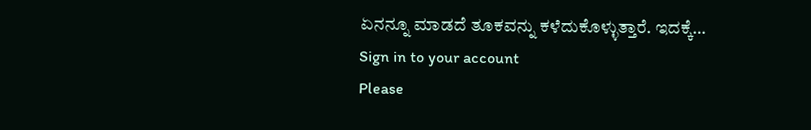ಏನನ್ನೂ ಮಾಡದೆ ತೂಕವನ್ನು ಕಳೆದುಕೊಳ್ಳುತ್ತಾರೆ. ಇದಕ್ಕೆ…
Sign in to your account
Please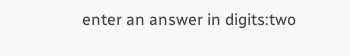enter an answer in digits:two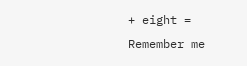+ eight =
Remember me